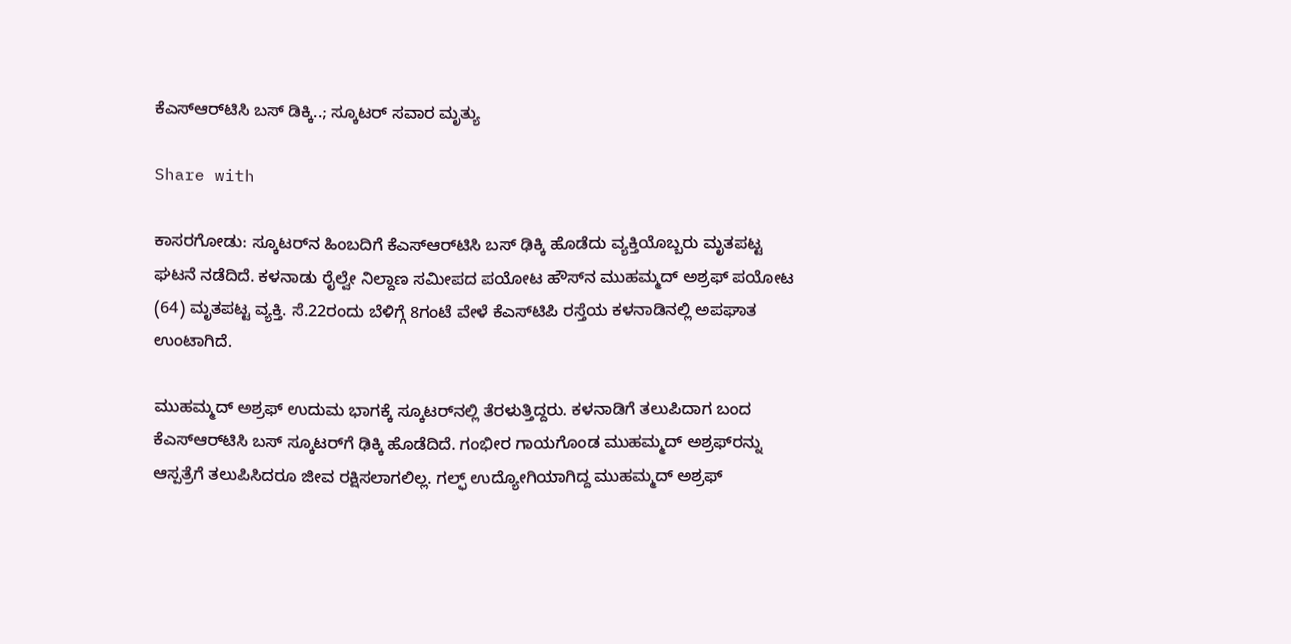ಕೆಎಸ್‌ಆರ್‌ಟಿಸಿ ಬಸ್ ಡಿಕ್ಕಿ..; ಸ್ಕೂಟರ್ ಸವಾರ ಮೃತ್ಯು

Share with

ಕಾಸರಗೋಡು: ಸ್ಕೂಟರ್‌ನ ಹಿಂಬದಿಗೆ ಕೆಎಸ್‌ಆರ್‌ಟಿಸಿ ಬಸ್‌ ಢಿಕ್ಕಿ ಹೊಡೆದು ವ್ಯಕ್ತಿಯೊಬ್ಬರು ಮೃತಪಟ್ಟ ಘಟನೆ ನಡೆದಿದೆ. ಕಳನಾಡು ರೈಲ್ವೇ ನಿಲ್ದಾಣ ಸಮೀಪದ ಪಯೋಟ ಹೌಸ್‌ನ ಮುಹಮ್ಮದ್ ಅಶ್ರಫ್ ಪಯೋಟ (64) ಮೃತಪಟ್ಟ ವ್ಯಕ್ತಿ. ಸೆ.22ರಂದು ಬೆಳಿಗ್ಗೆ 8ಗಂಟೆ ವೇಳೆ ಕೆಎಸ್‌ಟಿಪಿ ರಸ್ತೆಯ ಕಳನಾಡಿನಲ್ಲಿ ಅಪಘಾತ ಉಂಟಾಗಿದೆ.

ಮುಹಮ್ಮದ್ ಅಶ್ರಫ್ ಉದುಮ ಭಾಗಕ್ಕೆ ಸ್ಕೂಟರ್‌ನಲ್ಲಿ ತೆರಳುತ್ತಿದ್ದರು. ಕಳನಾಡಿಗೆ ತಲುಪಿದಾಗ ಬಂದ ಕೆಎಸ್‌ಆರ್‌ಟಿಸಿ ಬಸ್‌ ಸ್ಕೂಟರ್‌ಗೆ ಢಿಕ್ಕಿ ಹೊಡೆದಿದೆ. ಗಂಭೀರ ಗಾಯಗೊಂಡ ಮುಹಮ್ಮದ್ ಅಶ್ರಫ್‌ರನ್ನು ಆಸ್ಪತ್ರೆಗೆ ತಲುಪಿಸಿದರೂ ಜೀವ ರಕ್ಷಿಸಲಾಗಲಿಲ್ಲ. ಗಲ್ಫ್ ಉದ್ಯೋಗಿಯಾಗಿದ್ದ ಮುಹಮ್ಮದ್ ಅಶ್ರಫ್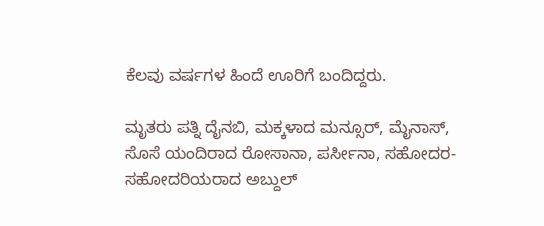ಕೆಲವು ವರ್ಷಗಳ ಹಿಂದೆ ಊರಿಗೆ ಬಂದಿದ್ದರು.

ಮೃತರು ಪತ್ನಿ ದೈನಬಿ, ಮಕ್ಕಳಾದ ಮನ್ಸೂರ್, ಮೈನಾಸ್, ಸೊಸೆ ಯಂದಿರಾದ ರೋಸಾನಾ, ಪರ್ಸೀನಾ, ಸಹೋದರ-ಸಹೋದರಿಯರಾದ ಅಬ್ದುಲ್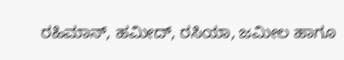ರಹಿಮಾನ್, ಹಮೀದ್, ರಸಿಯಾ, ಜಮೀಲ ಹಾಗೂ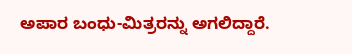ಅಪಾರ ಬಂಧು-ಮಿತ್ರರನ್ನು ಅಗಲಿದ್ದಾರೆ.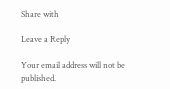Share with

Leave a Reply

Your email address will not be published.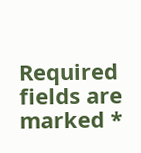Required fields are marked *